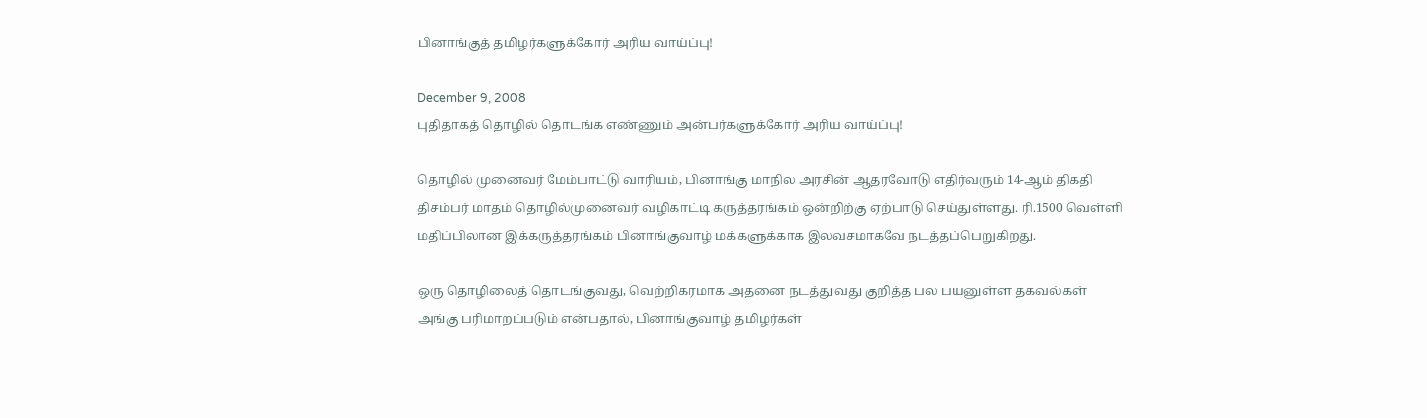பினாங்குத் தமிழர்களுக்கோர் அரிய வாய்ப்பு!

December 9, 2008
புதிதாகத் தொழில் தொடங்க எண்ணும் அன்பர்களுக்கோர் அரிய வாய்ப்பு!

தொழில் முனைவர் மேம்பாட்டு வாரியம், பினாங்கு மாநில அரசின் ஆதரவோடு எதிர்வரும் 14-ஆம் திகதி திசம்பர் மாதம் தொழில்முனைவர் வழிகாட்டி கருத்தரங்கம் ஒன்றிற்கு ஏற்பாடு செய்துள்ளது. ரி.1500 வெள்ளி மதிப்பிலான இக்கருத்தரங்கம் பினாங்குவாழ் மக்களுக்காக இலவசமாகவே நடத்தப்பெறுகிறது.

ஒரு தொழிலைத் தொடங்குவது, வெற்றிகரமாக அதனை நடத்துவது குறித்த பல பயனுள்ள தகவல்கள் அங்கு பரிமாறப்படும் என்பதால், பினாங்குவாழ் தமிழர்கள்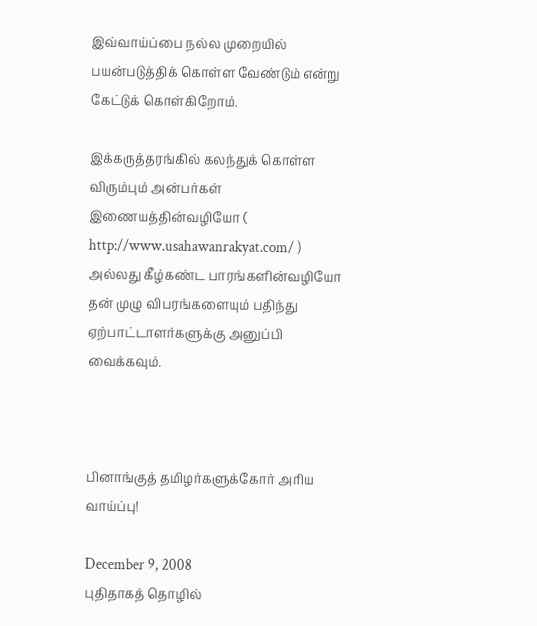இவ்வாய்ப்பை நல்ல முறையில் பயன்படுத்திக் கொள்ள வேண்டும் என்று கேட்டுக் கொள்கிறோம்.

இக்கருத்தரங்கில் கலந்துக் கொள்ள விரும்பும் அன்பர்கள் இணையத்தின்வழியோ ( http://www.usahawanrakyat.com/ ) அல்லது கீழ்கண்ட பாரங்களின்வழியோ தன் முழு விபரங்களையும் பதிந்து ஏற்பாட்டாளர்களுக்கு அனுப்பி வைக்கவும்.



பினாங்குத் தமிழர்களுக்கோர் அரிய வாய்ப்பு!

December 9, 2008
புதிதாகத் தொழில்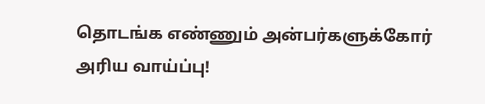தொடங்க எண்ணும் அன்பர்களுக்கோர் அரிய வாய்ப்பு!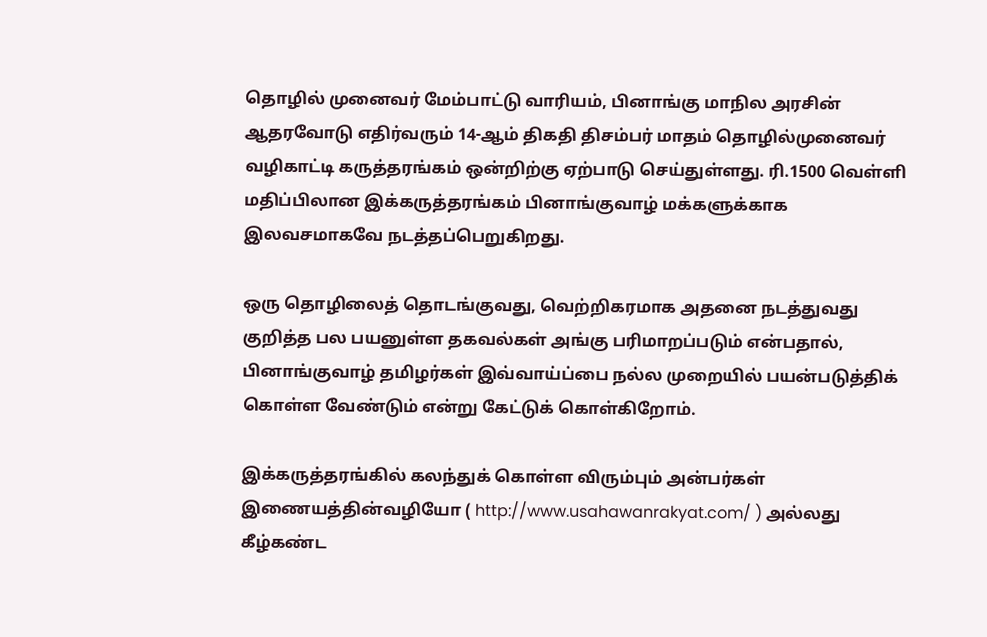தொழில் முனைவர் மேம்பாட்டு வாரியம், பினாங்கு மாநில அரசின் ஆதரவோடு எதிர்வரும் 14-ஆம் திகதி திசம்பர் மாதம் தொழில்முனைவர் வழிகாட்டி கருத்தரங்கம் ஒன்றிற்கு ஏற்பாடு செய்துள்ளது. ரி.1500 வெள்ளி மதிப்பிலான இக்கருத்தரங்கம் பினாங்குவாழ் மக்களுக்காக இலவசமாகவே நடத்தப்பெறுகிறது.

ஒரு தொழிலைத் தொடங்குவது, வெற்றிகரமாக அதனை நடத்துவது குறித்த பல பயனுள்ள தகவல்கள் அங்கு பரிமாறப்படும் என்பதால், பினாங்குவாழ் தமிழர்கள் இவ்வாய்ப்பை நல்ல முறையில் பயன்படுத்திக் கொள்ள வேண்டும் என்று கேட்டுக் கொள்கிறோம்.

இக்கருத்தரங்கில் கலந்துக் கொள்ள விரும்பும் அன்பர்கள் இணையத்தின்வழியோ ( http://www.usahawanrakyat.com/ ) அல்லது கீழ்கண்ட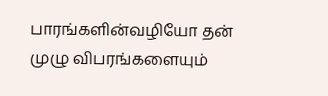பாரங்களின்வழியோ தன் முழு விபரங்களையும்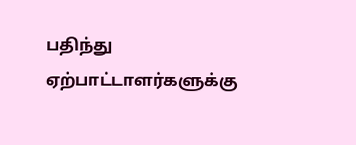பதிந்து ஏற்பாட்டாளர்களுக்கு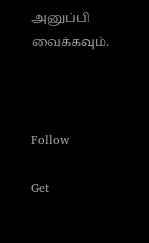அனுப்பி வைக்கவும்.



Follow

Get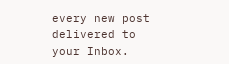every new post delivered to your Inbox.